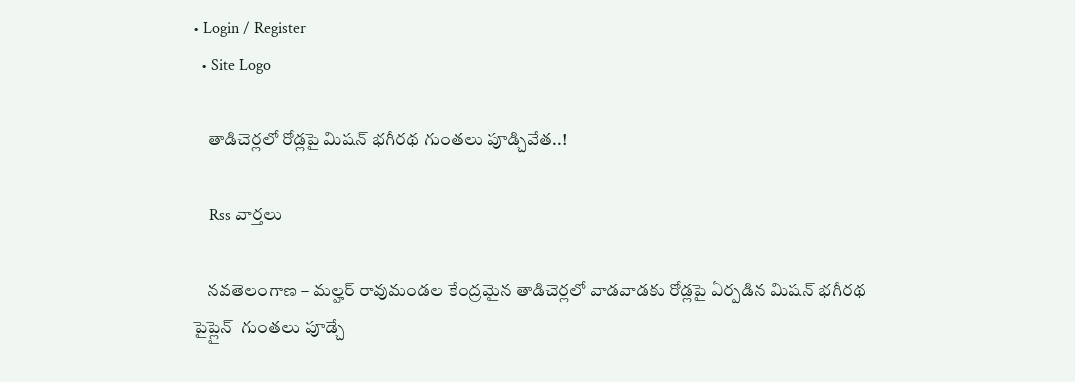• Login / Register
  • Site Logo

    తాడిచెర్లలో రోడ్లపై మిషన్ భగీరథ గుంతలు పూడ్చివేత..!

    Rss వార్తలు

    నవతెలంగాణ – మల్హర్ రావుమండల కేంద్రమైన తాడిచెర్లలో వాడవాడకు రోడ్లపై ఏర్పడిన మిషన్ భగీరథ పైప్లైన్  గుంతలు పూడ్చే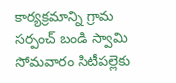కార్యక్రమాన్ని గ్రామ సర్పంచ్ బండి స్వామి సోమవారం సిటీపల్లెకు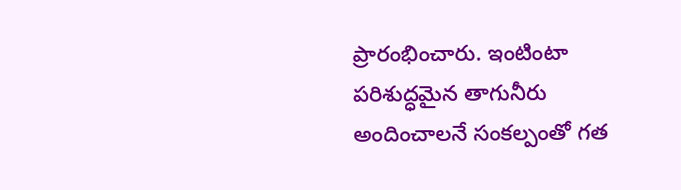ప్రారంభించారు. ఇంటింటా పరిశుద్ధమైన తాగునీరు అందించాలనే సంకల్పంతో గత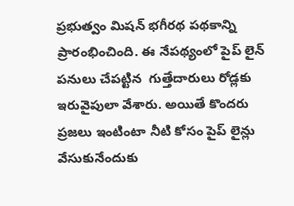ప్రభుత్వం మిషన్ భగీరథ పథకాన్ని ప్రారంభించింది. ఈ నేపథ్యంలో పైప్ లైన్ పనులు చేపట్టిన  గుత్తేదారులు రోడ్లకు ఇరువైపులా వేశారు. అయితే కొందరు ప్రజలు ఇంటింటా నీటి కోసం పైప్ లైన్లు వేసుకునేందుకు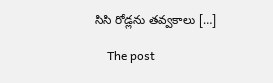సిసి రోడ్లను తవ్వకాలు […]

    The post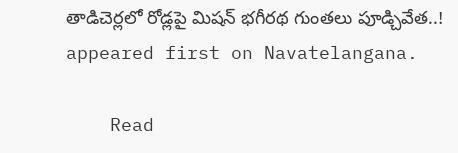తాడిచెర్లలో రోడ్లపై మిషన్ భగీరథ గుంతలు పూడ్చివేత..! appeared first on Navatelangana.

    Read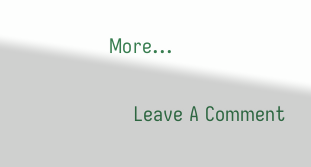More...

    Leave A Comment